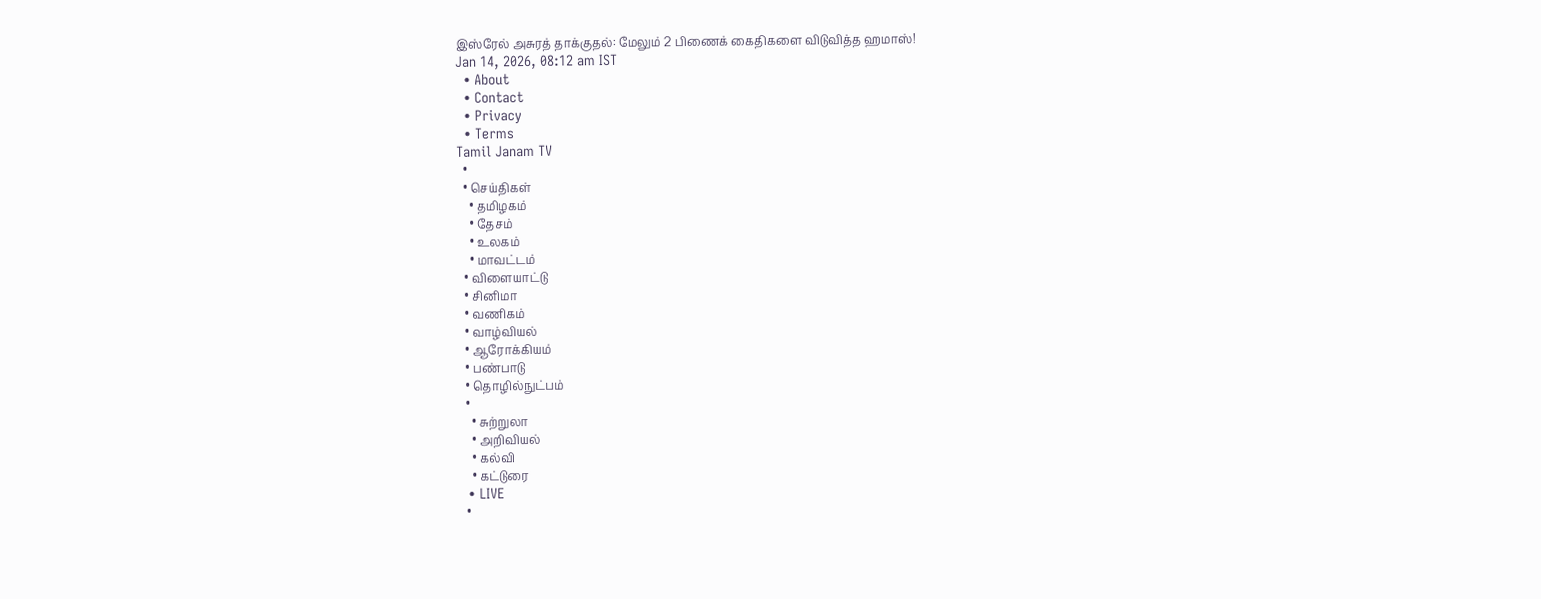இஸ்ரேல் அசுரத் தாக்குதல்: மேலும் 2 பிணைக் கைதிகளை விடுவித்த ஹமாஸ்!
Jan 14, 2026, 08:12 am IST
  • About
  • Contact
  • Privacy
  • Terms
Tamil Janam TV
  •
  • செய்திகள்
    • தமிழகம்
    • தேசம்
    • உலகம்
    • மாவட்டம்
  • விளையாட்டு
  • சினிமா
  • வணிகம்
  • வாழ்வியல்
  • ஆரோக்கியம்
  • பண்பாடு
  • தொழில்நுட்பம்
  •
    • சுற்றுலா
    • அறிவியல்
    • கல்வி
    • கட்டுரை
  • LIVE
  •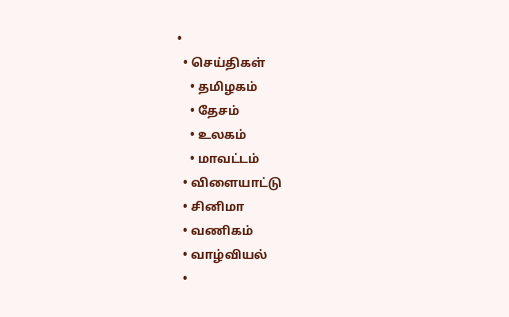•
  • செய்திகள்
    • தமிழகம்
    • தேசம்
    • உலகம்
    • மாவட்டம்
  • விளையாட்டு
  • சினிமா
  • வணிகம்
  • வாழ்வியல்
  •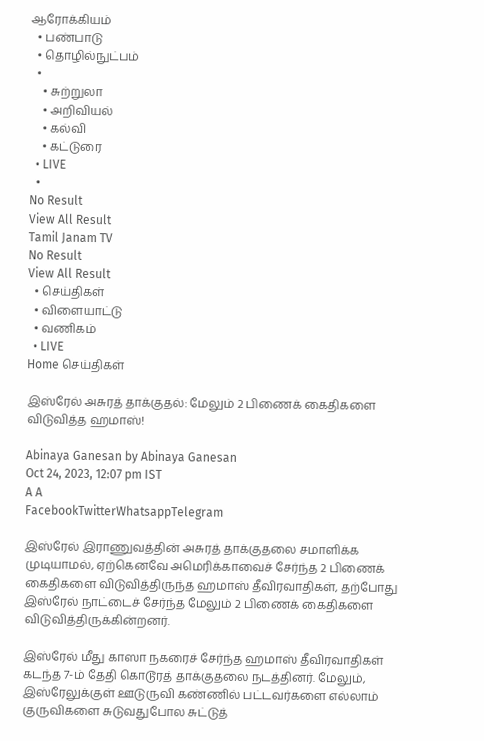ஆரோக்கியம்
  • பண்பாடு
  • தொழில்நுட்பம்
  •
    • சுற்றுலா
    • அறிவியல்
    • கல்வி
    • கட்டுரை
  • LIVE
  •
No Result
View All Result
Tamil Janam TV
No Result
View All Result
  • செய்திகள்
  • விளையாட்டு
  • வணிகம்
  • LIVE
Home செய்திகள்

இஸ்ரேல் அசுரத் தாக்குதல்: மேலும் 2 பிணைக் கைதிகளை விடுவித்த ஹமாஸ்!

Abinaya Ganesan by Abinaya Ganesan
Oct 24, 2023, 12:07 pm IST
A A
FacebookTwitterWhatsappTelegram

இஸ்ரேல் இராணுவத்தின் அசுரத் தாக்குதலை சமாளிக்க முடியாமல், ஏற்கெனவே அமெரிக்காவைச் சேர்ந்த 2 பிணைக் கைதிகளை விடுவித்திருந்த ஹமாஸ் தீவிரவாதிகள், தற்போது இஸ்ரேல் நாட்டைச் சேர்ந்த மேலும் 2 பிணைக் கைதிகளை விடுவித்திருக்கின்றனர்.

இஸ்ரேல் மீது காஸா நகரைச் சேர்ந்த ஹமாஸ் தீவிரவாதிகள் கடந்த 7-ம் தேதி கொடூரத் தாக்குதலை நடத்தினர். மேலும், இஸ்ரேலுக்குள் ஊடுருவி கண்ணில் பட்டவர்களை எல்லாம் குருவிகளை சுடுவதுபோல சுட்டுத்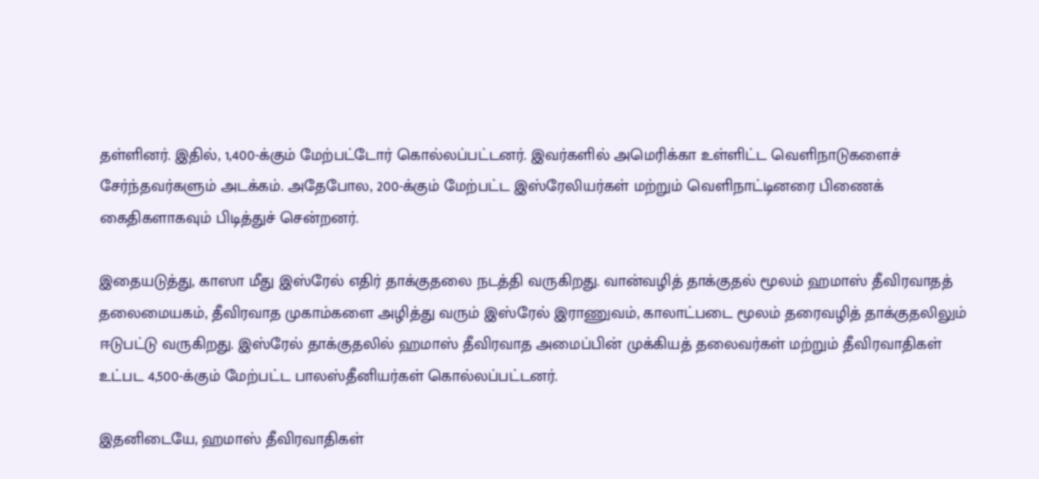தள்ளினர். இதில், 1,400-க்கும் மேற்பட்டோர் கொல்லப்பட்டனர். இவர்களில் அமெரிக்கா உள்ளிட்ட வெளிநாடுகளைச் சேர்ந்தவர்களும் அடக்கம். அதேபோல, 200-க்கும் மேற்பட்ட இஸ்ரேலியர்கள் மற்றும் வெளிநாட்டினரை பிணைக் கைதிகளாகவும் பிடித்துச் சென்றனர்.

இதையடுத்து, காஸா மீது இஸ்ரேல் எதிர் தாக்குதலை நடத்தி வருகிறது. வான்வழித் தாக்குதல் மூலம் ஹமாஸ் தீவிரவாதத் தலைமையகம், தீவிரவாத முகாம்களை அழித்து வரும் இஸ்ரேல் இராணுவம், காலாட்படை மூலம் தரைவழித் தாக்குதலிலும் ஈடுபட்டு வருகிறது. இஸ்ரேல் தாக்குதலில் ஹமாஸ் தீவிரவாத அமைப்பின் முக்கியத் தலைவர்கள் மற்றும் தீவிரவாதிகள் உட்பட 4,500-க்கும் மேற்பட்ட பாலஸ்தீனியர்கள் கொல்லப்பட்டனர்.

இதனிடையே, ஹமாஸ் தீவிரவாதிகள்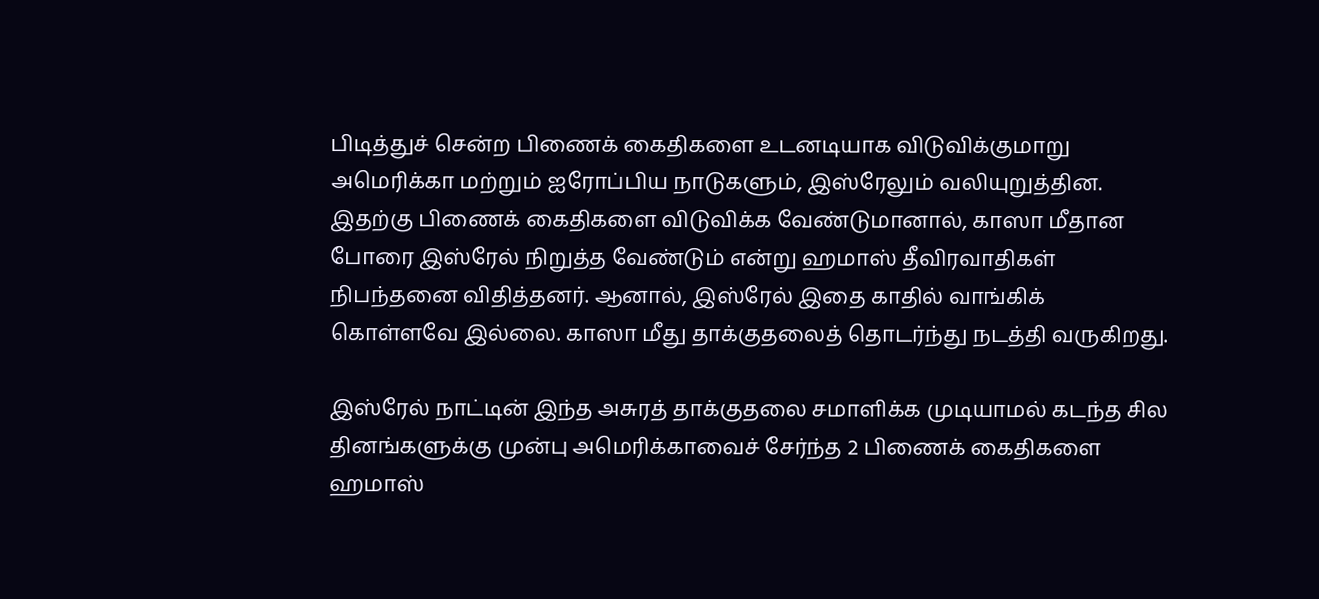பிடித்துச் சென்ற பிணைக் கைதிகளை உடனடியாக விடுவிக்குமாறு அமெரிக்கா மற்றும் ஐரோப்பிய நாடுகளும், இஸ்ரேலும் வலியுறுத்தின. இதற்கு பிணைக் கைதிகளை விடுவிக்க வேண்டுமானால், காஸா மீதான போரை இஸ்ரேல் நிறுத்த வேண்டும் என்று ஹமாஸ் தீவிரவாதிகள் நிபந்தனை விதித்தனர். ஆனால், இஸ்ரேல் இதை காதில் வாங்கிக் கொள்ளவே இல்லை. காஸா மீது தாக்குதலைத் தொடர்ந்து நடத்தி வருகிறது.

இஸ்ரேல் நாட்டின் இந்த அசுரத் தாக்குதலை சமாளிக்க முடியாமல் கடந்த சில தினங்களுக்கு முன்பு அமெரிக்காவைச் சேர்ந்த 2 பிணைக் கைதிகளை ஹமாஸ்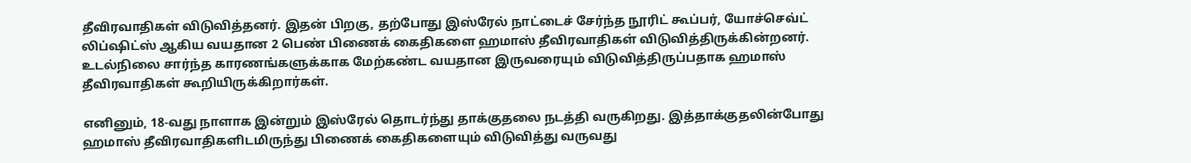தீவிரவாதிகள் விடுவித்தனர். இதன் பிறகு, தற்போது இஸ்ரேல் நாட்டைச் சேர்ந்த நூரிட் கூப்பர், யோச்செவ்ட் லிப்ஷிட்ஸ் ஆகிய வயதான 2 பெண் பிணைக் கைதிகளை ஹமாஸ் தீவிரவாதிகள் விடுவித்திருக்கின்றனர். உடல்நிலை சார்ந்த காரணங்களுக்காக மேற்கண்ட வயதான இருவரையும் விடுவித்திருப்பதாக ஹமாஸ் தீவிரவாதிகள் கூறியிருக்கிறார்கள்.

எனினும், 18-வது நாளாக இன்றும் இஸ்ரேல் தொடர்ந்து தாக்குதலை நடத்தி வருகிறது. இத்தாக்குதலின்போது ஹமாஸ் தீவிரவாதிகளிடமிருந்து பிணைக் கைதிகளையும் விடுவித்து வருவது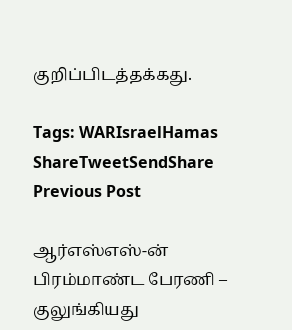குறிப்பிடத்தக்கது.

Tags: WARIsraelHamas
ShareTweetSendShare
Previous Post

ஆர்எஸ்எஸ்-ன் பிரம்மாண்ட பேரணி – குலுங்கியது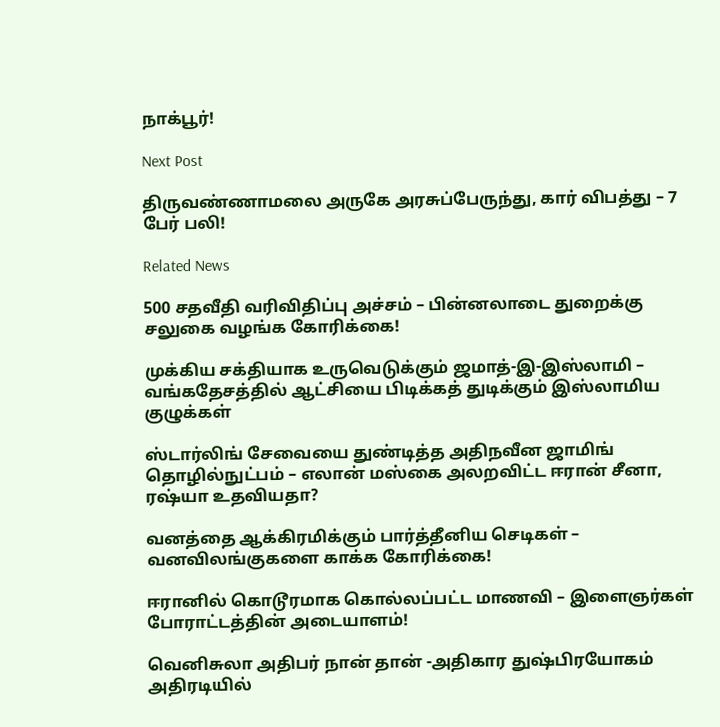நாக்பூர்!

Next Post

திருவண்ணாமலை அருகே அரசுப்பேருந்து, கார் விபத்து – 7 பேர் பலி!

Related News

500 சதவீதி வரிவிதிப்பு அச்சம் – பின்னலாடை துறைக்கு சலுகை வழங்க கோரிக்கை!

முக்கிய சக்தியாக உருவெடுக்கும் ஜமாத்-இ-இஸ்லாமி – வங்கதேசத்தில் ஆட்சியை பிடிக்கத் துடிக்கும் இஸ்லாமிய குழுக்கள்

ஸ்டார்லிங் சேவையை துண்டித்த அதிநவீன ஜாமிங் தொழில்நுட்பம் – எலான் மஸ்கை அலறவிட்ட ஈரான் சீனா, ரஷ்யா உதவியதா?

வனத்தை ஆக்கிரமிக்கும் பார்த்தீனிய செடிகள் – வனவிலங்குகளை காக்க கோரிக்கை!

ஈரானில் கொடூரமாக கொல்லப்பட்ட மாணவி – இளைஞர்கள் போராட்டத்தின் அடையாளம்!

வெனிசுலா அதிபர் நான் தான் -அதிகார துஷ்பிரயோகம் அதிரடியில்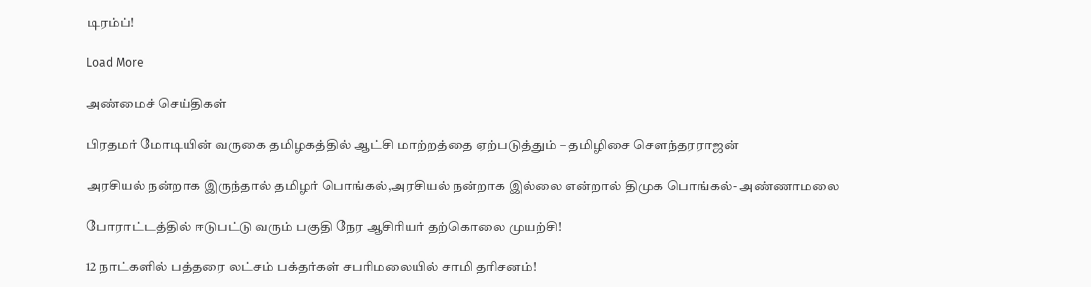டிரம்ப்!

Load More

அண்மைச் செய்திகள்

பிரதமர் மோடியின் வருகை தமிழகத்தில் ஆட்சி மாற்றத்தை ஏற்படுத்தும் – தமிழிசை சௌந்தரராஜன்

அரசியல் நன்றாக இருந்தால் தமிழர் பொங்கல்,அரசியல் நன்றாக இல்லை என்றால் திமுக பொங்கல்- அண்ணாமலை

போராட்டத்தில் ஈடுபட்டு வரும் பகுதி நேர ஆசிரியர் தற்கொலை முயற்சி!

12 நாட்களில் பத்தரை லட்சம் பக்தர்கள் சபரிமலையில் சாமி தரிசனம்!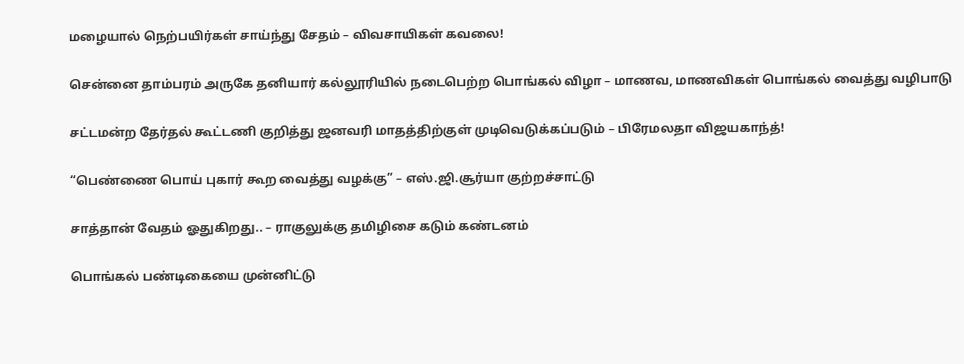மழையால் நெற்பயிர்கள் சாய்ந்து சேதம் – விவசாயிகள் கவலை!

சென்னை தாம்பரம் அருகே தனியார் கல்லூரியில் நடைபெற்ற பொங்கல் விழா – மாணவ, மாணவிகள் பொங்கல் வைத்து வழிபாடு

சட்டமன்ற தேர்தல் கூட்டணி குறித்து ஜனவரி மாதத்திற்குள் முடிவெடுக்கப்படும் – பிரேமலதா விஜயகாந்த்!

“பெண்ணை பொய் புகார் கூற வைத்து வழக்கு” – எஸ்.ஜி.சூர்யா குற்றச்சாட்டு

சாத்தான் வேதம் ஓதுகிறது.. – ராகுலுக்கு தமிழிசை கடும் கண்டனம்

பொங்கல் பண்டிகையை முன்னிட்டு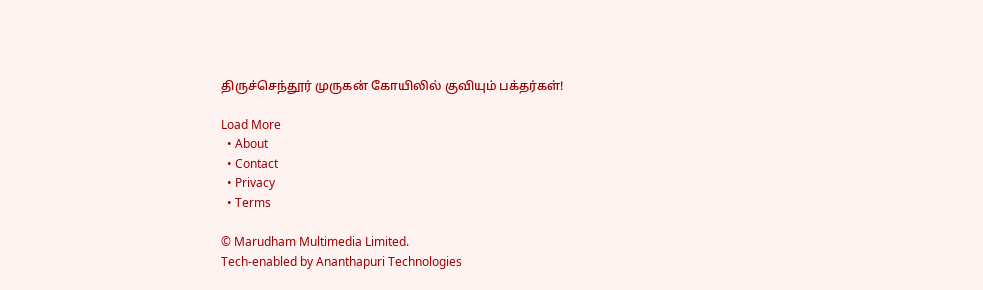திருச்செந்தூர் முருகன் கோயிலில் குவியும் பக்தர்கள்!

Load More
  • About
  • Contact
  • Privacy
  • Terms

© Marudham Multimedia Limited.
Tech-enabled by Ananthapuri Technologies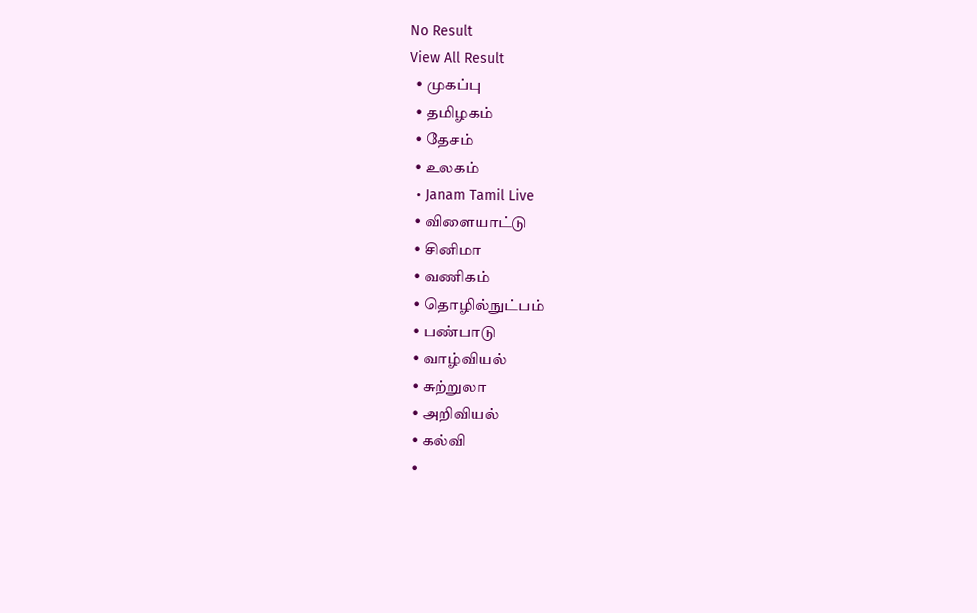No Result
View All Result
  • முகப்பு
  • தமிழகம்
  • தேசம்
  • உலகம்
  • Janam Tamil Live
  • விளையாட்டு
  • சினிமா
  • வணிகம்
  • தொழில்நுட்பம்
  • பண்பாடு
  • வாழ்வியல்
  • சுற்றுலா
  • அறிவியல்
  • கல்வி
  •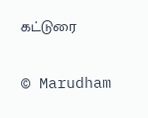கட்டுரை

© Marudham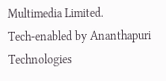Multimedia Limited.
Tech-enabled by Ananthapuri Technologies